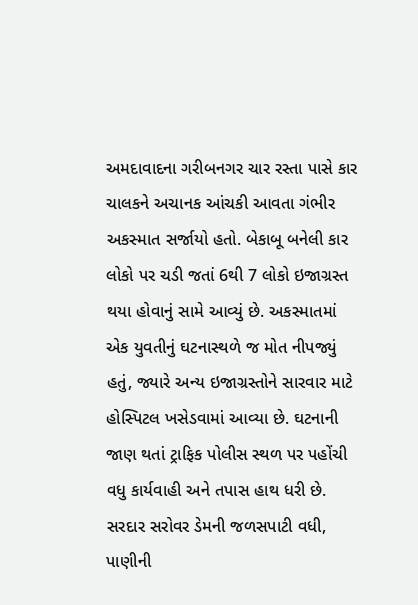અમદાવાદના ગરીબનગર ચાર રસ્તા પાસે કાર ચાલકને અચાનક આંચકી આવતા ગંભીર અકસ્માત સર્જાયો હતો. બેકાબૂ બનેલી કાર લોકો પર ચડી જતાં 6થી 7 લોકો ઇજાગ્રસ્ત થયા હોવાનું સામે આવ્યું છે. અકસ્માતમાં એક યુવતીનું ઘટનાસ્થળે જ મોત નીપજ્યું હતું, જ્યારે અન્ય ઇજાગ્રસ્તોને સારવાર માટે હોસ્પિટલ ખસેડવામાં આવ્યા છે. ઘટનાની જાણ થતાં ટ્રાફિક પોલીસ સ્થળ પર પહોંચી વધુ કાર્યવાહી અને તપાસ હાથ ધરી છે.
સરદાર સરોવર ડેમની જળસપાટી વધી, પાણીની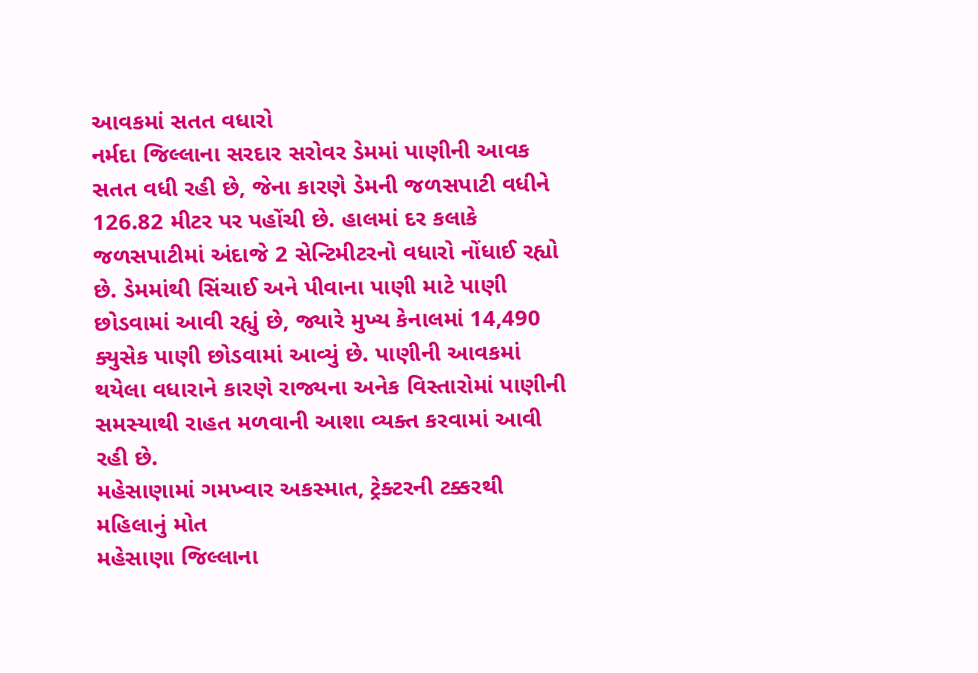આવકમાં સતત વધારો
નર્મદા જિલ્લાના સરદાર સરોવર ડેમમાં પાણીની આવક સતત વધી રહી છે, જેના કારણે ડેમની જળસપાટી વધીને 126.82 મીટર પર પહોંચી છે. હાલમાં દર કલાકે જળસપાટીમાં અંદાજે 2 સેન્ટિમીટરનો વધારો નોંધાઈ રહ્યો છે. ડેમમાંથી સિંચાઈ અને પીવાના પાણી માટે પાણી છોડવામાં આવી રહ્યું છે, જ્યારે મુખ્ય કેનાલમાં 14,490 ક્યુસેક પાણી છોડવામાં આવ્યું છે. પાણીની આવકમાં થયેલા વધારાને કારણે રાજ્યના અનેક વિસ્તારોમાં પાણીની સમસ્યાથી રાહત મળવાની આશા વ્યક્ત કરવામાં આવી રહી છે.
મહેસાણામાં ગમખ્વાર અકસ્માત, ટ્રેક્ટરની ટક્કરથી મહિલાનું મોત
મહેસાણા જિલ્લાના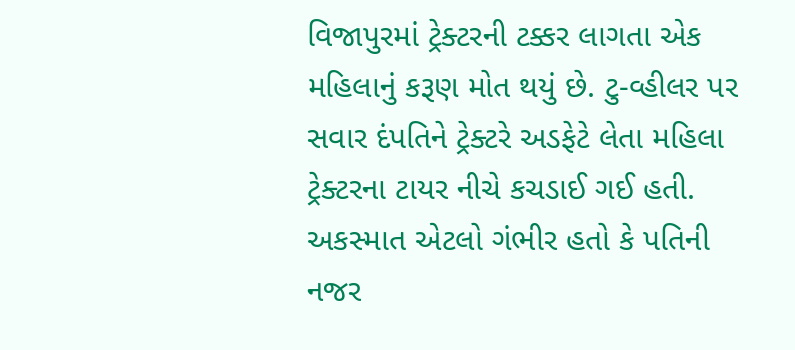વિજાપુરમાં ટ્રેક્ટરની ટક્કર લાગતા એક મહિલાનું કરૂણ મોત થયું છે. ટુ-વ્હીલર પર સવાર દંપતિને ટ્રેક્ટરે અડફેટે લેતા મહિલા ટ્રેક્ટરના ટાયર નીચે કચડાઈ ગઈ હતી. અકસ્માત એટલો ગંભીર હતો કે પતિની નજર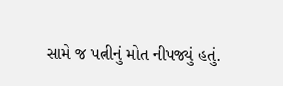સામે જ પત્નીનું મોત નીપજ્યું હતું.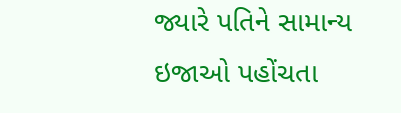જ્યારે પતિને સામાન્ય ઇજાઓ પહોંચતા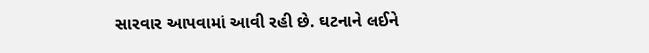સારવાર આપવામાં આવી રહી છે. ઘટનાને લઈને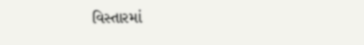વિસ્તારમાં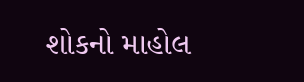શોકનો માહોલ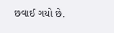છવાઈ ગયો છે.